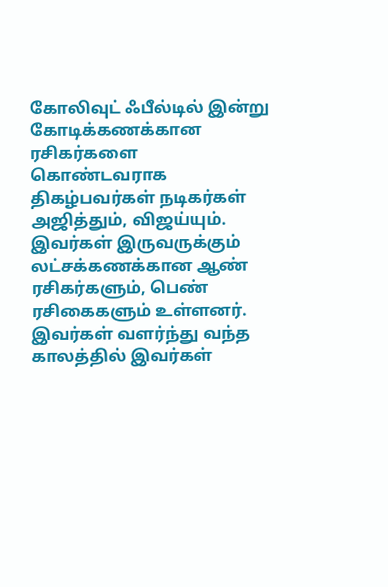கோலிவுட் ஃபீல்டில் இன்று கோடிக்கணக்கான ரசிகர்களை கொண்டவராக திகழ்பவர்கள் நடிகர்கள் அஜித்தும், விஜய்யும். இவர்கள் இருவருக்கும் லட்சக்கணக்கான ஆண் ரசிகர்களும், பெண் ரசிகைகளும் உள்ளனர்.
இவர்கள் வளர்ந்து வந்த காலத்தில் இவர்கள்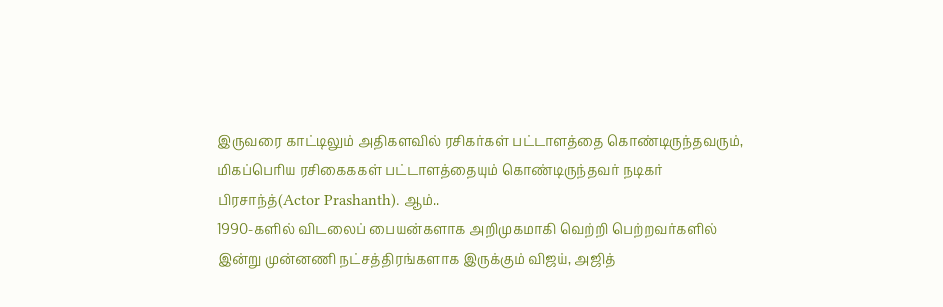இருவரை காட்டிலும் அதிகளவில் ரசிகர்கள் பட்டாளத்தை கொண்டிருந்தவரும், மிகப்பெரிய ரசிகைககள் பட்டாளத்தையும் கொண்டிருந்தவர் நடிகர் பிரசாந்த்(Actor Prashanth). ஆம்..
1990-களில் விடலைப் பையன்களாக அறிமுகமாகி வெற்றி பெற்றவர்களில் இன்று முன்னணி நட்சத்திரங்களாக இருக்கும் விஜய், அஜித்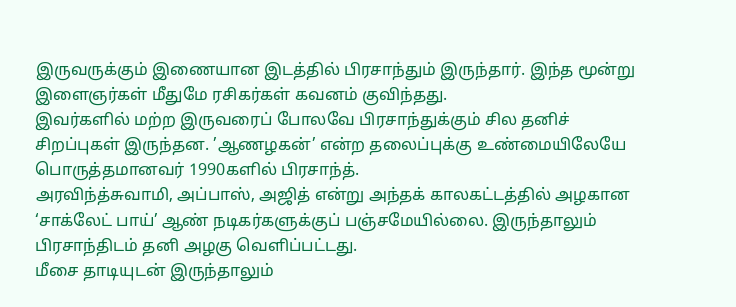இருவருக்கும் இணையான இடத்தில் பிரசாந்தும் இருந்தார். இந்த மூன்று இளைஞர்கள் மீதுமே ரசிகர்கள் கவனம் குவிந்தது.
இவர்களில் மற்ற இருவரைப் போலவே பிரசாந்துக்கும் சில தனிச் சிறப்புகள் இருந்தன. ’ஆணழகன்’ என்ற தலைப்புக்கு உண்மையிலேயே பொருத்தமானவர் 1990களில் பிரசாந்த்.
அரவிந்த்சுவாமி, அப்பாஸ், அஜித் என்று அந்தக் காலகட்டத்தில் அழகான ‘சாக்லேட் பாய்’ ஆண் நடிகர்களுக்குப் பஞ்சமேயில்லை. இருந்தாலும் பிரசாந்திடம் தனி அழகு வெளிப்பட்டது.
மீசை தாடியுடன் இருந்தாலும்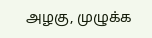அழகு, முழுக்க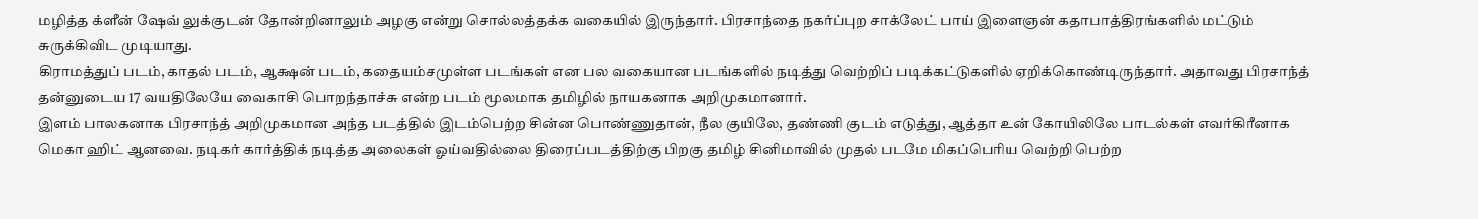மழித்த க்ளீன் ஷேவ் லுக்குடன் தோன்றினாலும் அழகு என்று சொல்லத்தக்க வகையில் இருந்தார். பிரசாந்தை நகர்ப்புற சாக்லேட் பாய் இளைஞன் கதாபாத்திரங்களில் மட்டும் சுருக்கிவிட முடியாது.
கிராமத்துப் படம், காதல் படம், ஆக்ஷன் படம், கதையம்சமுள்ள படங்கள் என பல வகையான படங்களில் நடித்து வெற்றிப் படிக்கட்டுகளில் ஏறிக்கொண்டிருந்தார். அதாவது பிரசாந்த் தன்னுடைய 17 வயதிலேயே வைகாசி பொறந்தாச்சு என்ற படம் மூலமாக தமிழில் நாயகனாக அறிமுகமானார்.
இளம் பாலகனாக பிரசாந்த் அறிமுகமான அந்த படத்தில் இடம்பெற்ற சின்ன பொண்ணுதான், நீல குயிலே, தண்ணி குடம் எடுத்து, ஆத்தா உன் கோயிலிலே பாடல்கள் எவர்கிரீனாக மெகா ஹிட் ஆனவை. நடிகர் கார்த்திக் நடித்த அலைகள் ஓய்வதில்லை திரைப்படத்திற்கு பிறகு தமிழ் சினிமாவில் முதல் படமே மிகப்பெரிய வெற்றி பெற்ற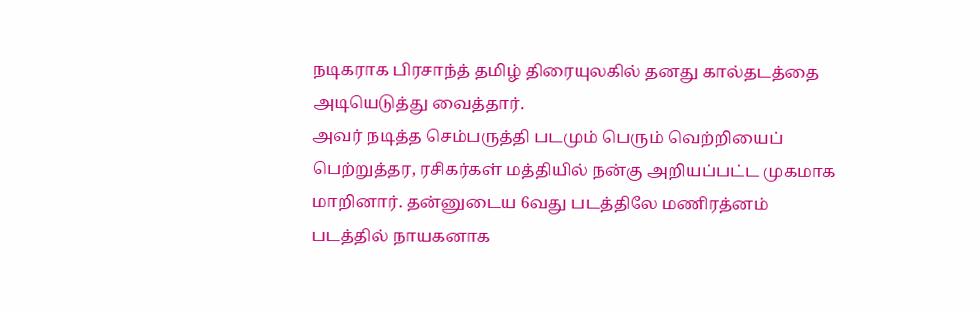நடிகராக பிரசாந்த் தமிழ் திரையுலகில் தனது கால்தடத்தை அடியெடுத்து வைத்தார்.
அவர் நடித்த செம்பருத்தி படமும் பெரும் வெற்றியைப் பெற்றுத்தர, ரசிகர்கள் மத்தியில் நன்கு அறியப்பட்ட முகமாக மாறினார். தன்னுடைய 6வது படத்திலே மணிரத்னம் படத்தில் நாயகனாக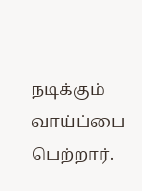நடிக்கும் வாய்ப்பை பெற்றார்.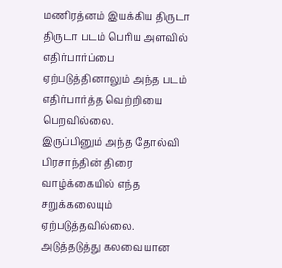மணிரத்னம் இயக்கிய திருடா திருடா படம் பெரிய அளவில் எதிர்பார்ப்பை ஏற்படுத்தினாலும் அந்த படம் எதிர்பார்த்த வெற்றியை பெறவில்லை.
இருப்பினும் அந்த தோல்வி பிரசாந்தின் திரை வாழ்க்கையில் எந்த சறுக்கலையும் ஏற்படுத்தவில்லை. அடுத்தடுத்து கலவையான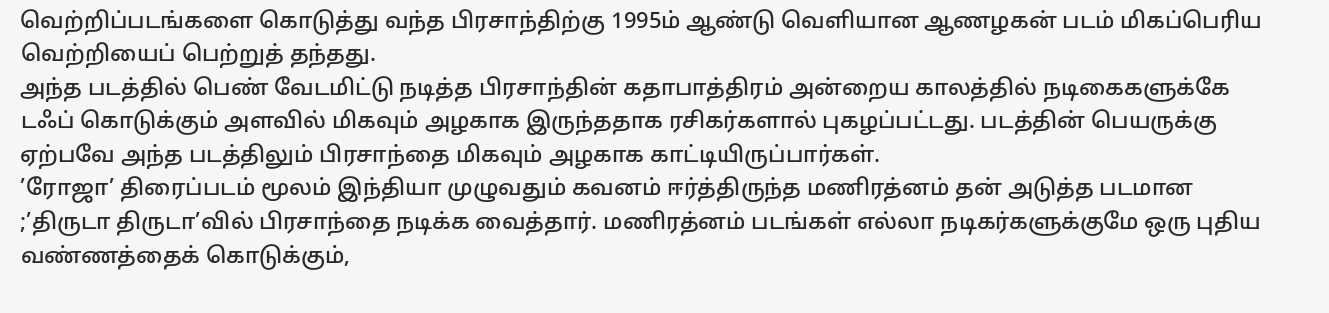வெற்றிப்படங்களை கொடுத்து வந்த பிரசாந்திற்கு 1995ம் ஆண்டு வெளியான ஆணழகன் படம் மிகப்பெரிய வெற்றியைப் பெற்றுத் தந்தது.
அந்த படத்தில் பெண் வேடமிட்டு நடித்த பிரசாந்தின் கதாபாத்திரம் அன்றைய காலத்தில் நடிகைகளுக்கே டஃப் கொடுக்கும் அளவில் மிகவும் அழகாக இருந்ததாக ரசிகர்களால் புகழப்பட்டது. படத்தின் பெயருக்கு ஏற்பவே அந்த படத்திலும் பிரசாந்தை மிகவும் அழகாக காட்டியிருப்பார்கள்.
’ரோஜா’ திரைப்படம் மூலம் இந்தியா முழுவதும் கவனம் ஈர்த்திருந்த மணிரத்னம் தன் அடுத்த படமான ;’திருடா திருடா’வில் பிரசாந்தை நடிக்க வைத்தார். மணிரத்னம் படங்கள் எல்லா நடிகர்களுக்குமே ஒரு புதிய வண்ணத்தைக் கொடுக்கும்,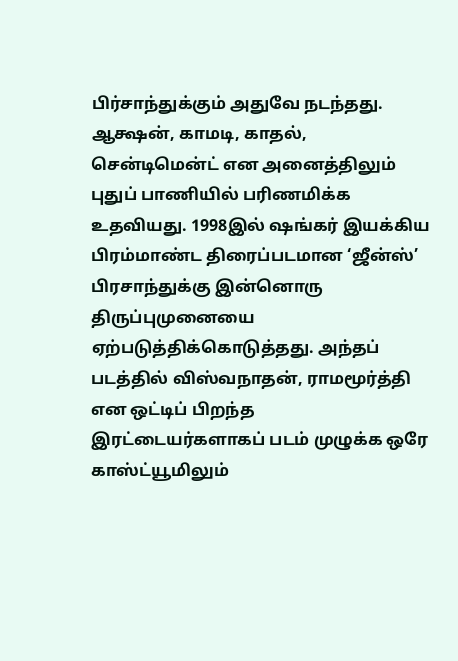பிர்சாந்துக்கும் அதுவே நடந்தது.
ஆக்ஷன், காமடி, காதல், சென்டிமென்ட் என அனைத்திலும் புதுப் பாணியில் பரிணமிக்க உதவியது. 1998இல் ஷங்கர் இயக்கிய பிரம்மாண்ட திரைப்படமான ‘ஜீன்ஸ்’ பிரசாந்துக்கு இன்னொரு திருப்புமுனையை ஏற்படுத்திக்கொடுத்தது. அந்தப் படத்தில் விஸ்வநாதன், ராமமூர்த்தி என ஒட்டிப் பிறந்த இரட்டையர்களாகப் படம் முழுக்க ஒரே காஸ்ட்யூமிலும்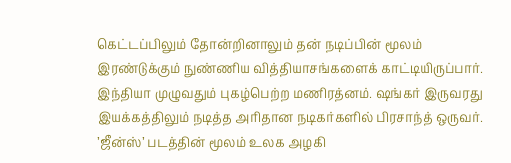கெட்டப்பிலும் தோன்றினாலும் தன் நடிப்பின் மூலம் இரண்டுக்கும் நுண்ணிய வித்தியாசங்களைக் காட்டியிருப்பார்.
இந்தியா முழுவதும் புகழ்பெற்ற மணிரத்னம். ஷங்கர் இருவரது இயக்கத்திலும் நடித்த அரிதான நடிகர்களில் பிரசாந்த் ஒருவர். ’ஜீன்ஸ்’ படத்தின் மூலம் உலக அழகி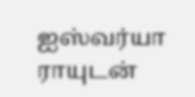ஐஸ்வர்யா ராயுடன்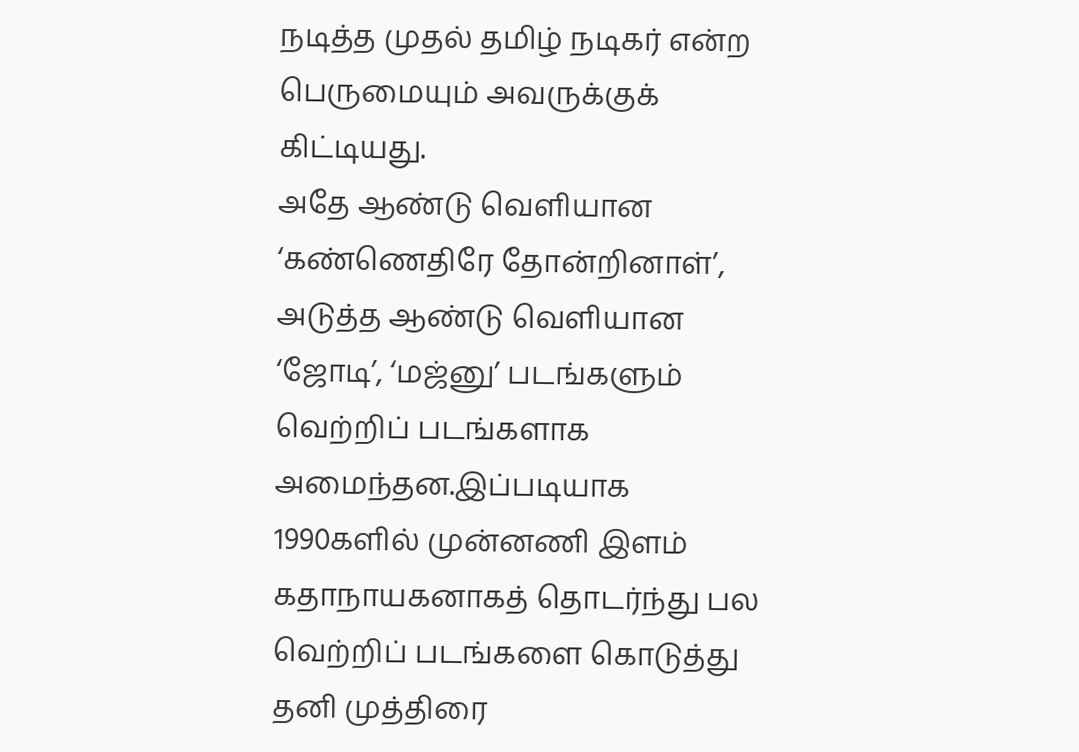நடித்த முதல் தமிழ் நடிகர் என்ற பெருமையும் அவருக்குக் கிட்டியது.
அதே ஆண்டு வெளியான ‘கண்ணெதிரே தோன்றினாள்’, அடுத்த ஆண்டு வெளியான ‘ஜோடி’, ‘மஜ்னு’ படங்களும் வெற்றிப் படங்களாக அமைந்தன.இப்படியாக 1990களில் முன்னணி இளம் கதாநாயகனாகத் தொடர்ந்து பல வெற்றிப் படங்களை கொடுத்து தனி முத்திரை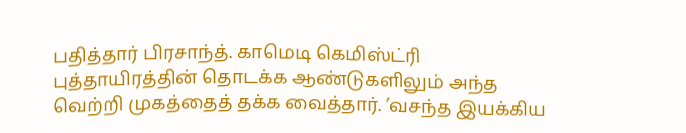பதித்தார் பிரசாந்த். காமெடி கெமிஸ்ட்ரி புத்தாயிரத்தின் தொடக்க ஆண்டுகளிலும் அந்த வெற்றி முகத்தைத் தக்க வைத்தார். ’வசந்த இயக்கிய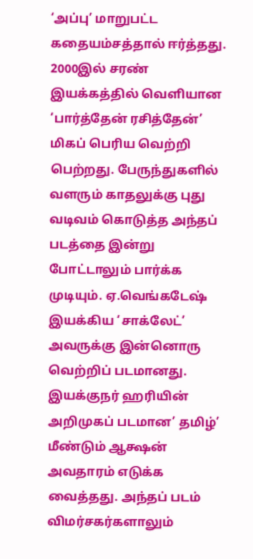‘அப்பு’ மாறுபட்ட கதையம்சத்தால் ஈர்த்தது.
2000இல் சரண் இயக்கத்தில் வெளியான ‘பார்த்தேன் ரசித்தேன்’ மிகப் பெரிய வெற்றி பெற்றது. பேருந்துகளில் வளரும் காதலுக்கு புது வடிவம் கொடுத்த அந்தப் படத்தை இன்று போட்டாலும் பார்க்க முடியும். ஏ.வெங்கடேஷ் இயக்கிய ‘சாக்லேட்’ அவருக்கு இன்னொரு வெற்றிப் படமானது.
இயக்குநர் ஹரியின் அறிமுகப் படமான’ தமிழ்’ மீண்டும் ஆக்ஷன் அவதாரம் எடுக்க வைத்தது. அந்தப் படம் விமர்சகர்களாலும்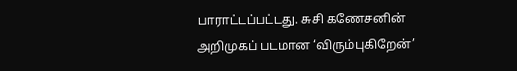பாராட்டப்பட்டது. சுசி கணேசனின் அறிமுகப் படமான ‘விரும்புகிறேன்’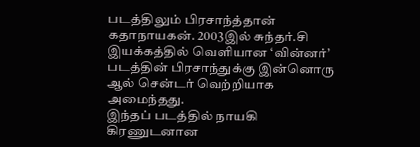படத்திலும் பிரசாந்த்தான் கதாநாயகன். 2003இல் சுந்தர்.சி இயக்கத்தில் வெளியான ‘வின்னர்’ படத்தின் பிரசாந்துக்கு இன்னொரு ஆல் சென்டர் வெற்றியாக அமைந்தது.
இந்தப் படத்தில் நாயகி கிரணுடனான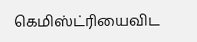கெமிஸ்ட்ரியைவிட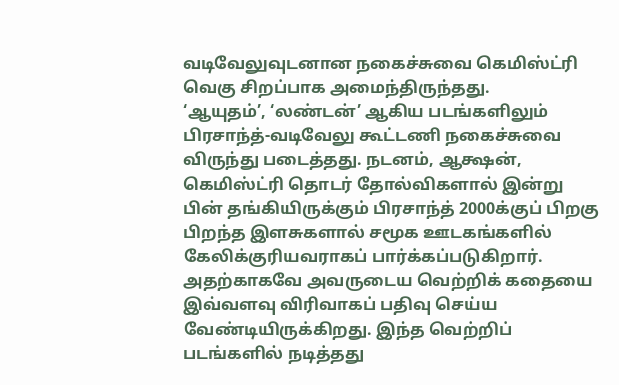வடிவேலுவுடனான நகைச்சுவை கெமிஸ்ட்ரி வெகு சிறப்பாக அமைந்திருந்தது.
‘ஆயுதம்’, ‘லண்டன்’ ஆகிய படங்களிலும் பிரசாந்த்-வடிவேலு கூட்டணி நகைச்சுவை விருந்து படைத்தது. நடனம், ஆக்ஷன், கெமிஸ்ட்ரி தொடர் தோல்விகளால் இன்று பின் தங்கியிருக்கும் பிரசாந்த் 2000க்குப் பிறகு பிறந்த இளசுகளால் சமூக ஊடகங்களில் கேலிக்குரியவராகப் பார்க்கப்படுகிறார்.
அதற்காகவே அவருடைய வெற்றிக் கதையை இவ்வளவு விரிவாகப் பதிவு செய்ய வேண்டியிருக்கிறது. இந்த வெற்றிப் படங்களில் நடித்தது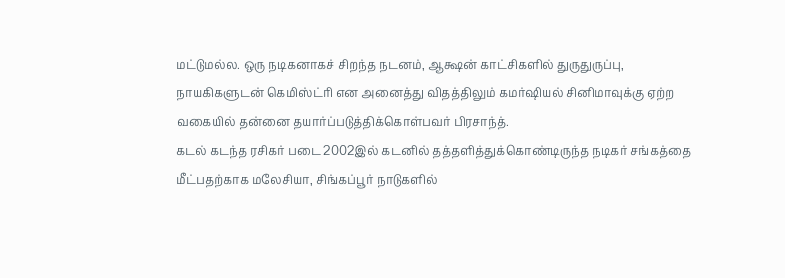மட்டுமல்ல. ஒரு நடிகனாகச் சிறந்த நடனம், ஆக்ஷன் காட்சிகளில் துருதுருப்பு, நாயகிகளுடன் கெமிஸ்ட்ரி என அனைத்து விதத்திலும் கமர்ஷியல் சினிமாவுக்கு ஏற்ற வகையில் தன்னை தயார்ப்படுத்திக்கொள்பவர் பிரசாந்த்.
கடல் கடந்த ரசிகர் படை 2002இல் கடனில் தத்தளித்துக்கொண்டிருந்த நடிகர் சங்கத்தை மீட்பதற்காக மலேசியா, சிங்கப்பூர் நாடுகளில்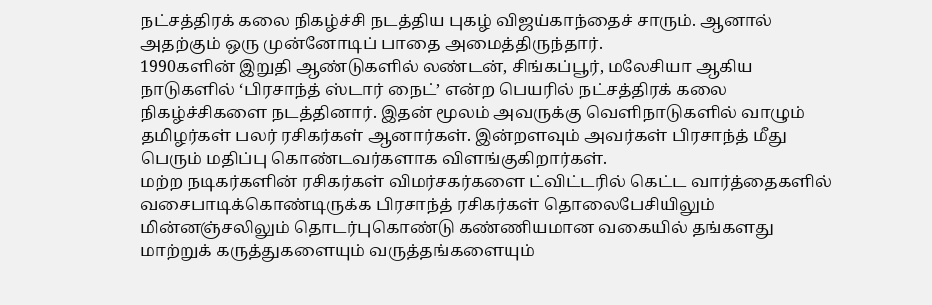நட்சத்திரக் கலை நிகழ்ச்சி நடத்திய புகழ் விஜய்காந்தைச் சாரும். ஆனால் அதற்கும் ஒரு முன்னோடிப் பாதை அமைத்திருந்தார்.
1990களின் இறுதி ஆண்டுகளில் லண்டன், சிங்கப்பூர், மலேசியா ஆகிய நாடுகளில் ‘பிரசாந்த் ஸ்டார் நைட்’ என்ற பெயரில் நட்சத்திரக் கலை நிகழ்ச்சிகளை நடத்தினார். இதன் மூலம் அவருக்கு வெளிநாடுகளில் வாழும் தமிழர்கள் பலர் ரசிகர்கள் ஆனார்கள். இன்றளவும் அவர்கள் பிரசாந்த் மீது பெரும் மதிப்பு கொண்டவர்களாக விளங்குகிறார்கள்.
மற்ற நடிகர்களின் ரசிகர்கள் விமர்சகர்களை ட்விட்டரில் கெட்ட வார்த்தைகளில் வசைபாடிக்கொண்டிருக்க பிரசாந்த் ரசிகர்கள் தொலைபேசியிலும் மின்னஞ்சலிலும் தொடர்புகொண்டு கண்ணியமான வகையில் தங்களது மாற்றுக் கருத்துகளையும் வருத்தங்களையும்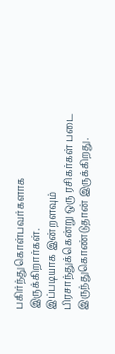பகிர்ந்துகொள்பவர்களாக இருக்கிறார்கள்.
இப்படியாக இன்றளவும் பிரசாந்துக்கென்று ஒரு ரசிகர்கள் படை இருந்துகொண்டுதான் இருக்கிறது.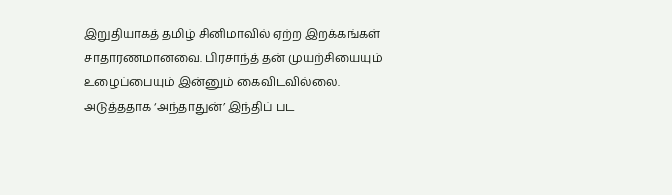இறுதியாகத் தமிழ் சினிமாவில் ஏற்ற இறக்கங்கள் சாதாரணமானவை. பிரசாந்த் தன் முயற்சியையும் உழைப்பையும் இன்னும் கைவிடவில்லை. அடுத்ததாக ‘அந்தாதுன்’ இந்திப் பட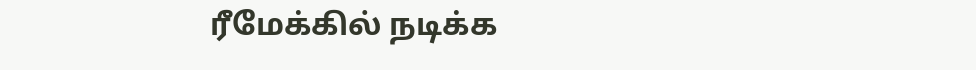ரீமேக்கில் நடிக்க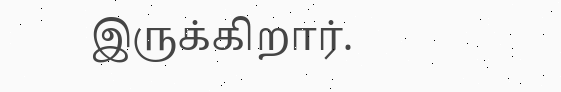இருக்கிறார்.